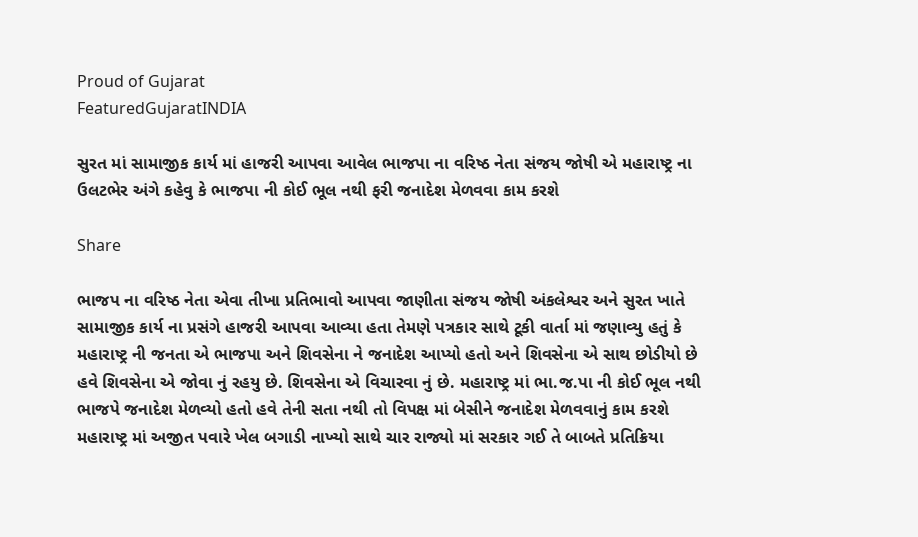Proud of Gujarat
FeaturedGujaratINDIA

સુરત માં સામાજીક કાર્ય માં હાજરી આપવા આવેલ ભાજપા ના વરિષ્ઠ નેતા સંજય જોષી એ મહારાષ્ટ્ર ના ઉલટભેર અંગે કહેવુ કે ભાજપા ની કોઈ ભૂલ નથી ફરી જનાદેશ મેળવવા કામ કરશે

Share

ભાજપ ના વરિષ્ઠ નેતા એવા તીખા પ્રતિભાવો આપવા જાણીતા સંજય જોષી અંકલેશ્વર અને સુરત ખાતે સામાજીક કાર્ય ના પ્રસંગે હાજરી આપવા આવ્યા હતા તેમણે પત્રકાર સાથે ટૂકી વાર્તા માં જણાવ્યુ હતું કે મહારાષ્ટ્ર ની જનતા એ ભાજપા અને શિવસેના ને જનાદેશ આપ્યો હતો અને શિવસેના એ સાથ છોડીયો છે હવે શિવસેના એ જોવા નું રહયુ છે. શિવસેના એ વિચારવા નું છે. મહારાષ્ટ્ર માં ભા.જ.પા ની કોઈ ભૂલ નથી ભાજપે જનાદેશ મેળવ્યો હતો હવે તેની સતા નથી તો વિપક્ષ માં બેસીને જનાદેશ મેળવવાનું કામ કરશે મહારાષ્ટ્ર માં અજીત પવારે ખેલ બગાડી નાખ્યો સાથે ચાર રાજ્યો માં સરકાર ગઈ તે બાબતે પ્રતિક્રિયા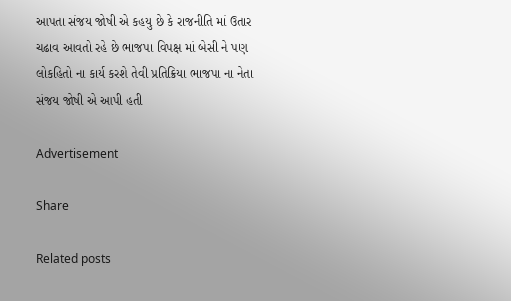આપતા સંજય જોષી એ કહયુ છે કે રાજનીતિ માં ઉતાર ચઢાવ આવતો રહે છે ભાજપા વિપક્ષ માં બેસી ને પણ લોકહિતો ના કાર્ય કરશે તેવી પ્રતિક્રિયા ભાજપા ના નેતા સંજય જોષી એ આપી હતી

Advertisement

Share

Related posts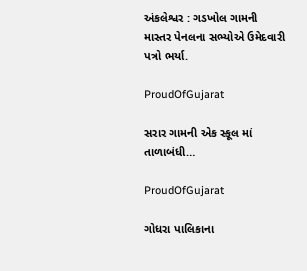અંકલેશ્વર : ગડખોલ ગામની માસ્તર પેનલના સભ્યોએ ઉમેદવારી પત્રો ભર્યા.

ProudOfGujarat

સરાર ગામની એક સ્કૂલ માં તાળાબંધી…

ProudOfGujarat

ગોધરા પાલિકાના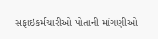સફાઇકર્મચારીઓ પોતાની માંગણીઓ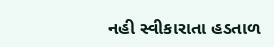નહી સ્વીકારાતા હડતાળ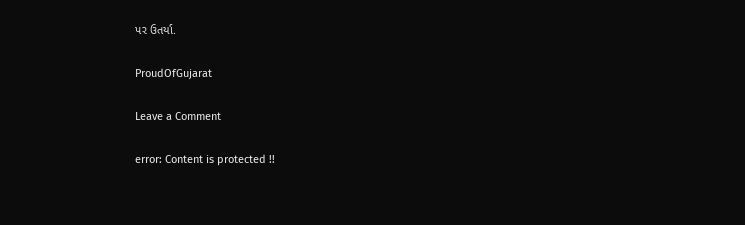પર ઉતર્યા.

ProudOfGujarat

Leave a Comment

error: Content is protected !!